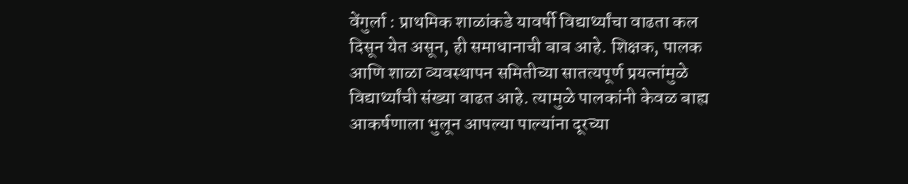वेंगुर्ला : प्राथमिक शाळांकडे यावर्षी विद्यार्थ्यांचा वाढता कल दिसून येत असून, ही समाधानाची बाब आहे. शिक्षक, पालक आणि शाळा व्यवस्थापन समितीच्या सातत्यपूर्ण प्रयत्नांमुळे विद्यार्थ्यांची संख्या वाढत आहे. त्यामुळे पालकांनी केवळ बाह्य आकर्षणाला भुलून आपल्या पाल्यांना दूरच्या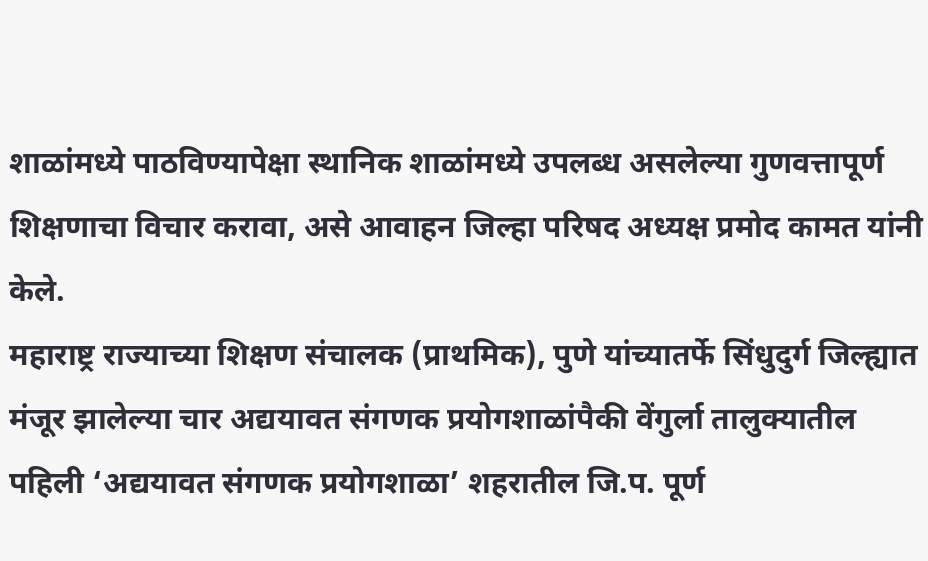शाळांमध्ये पाठविण्यापेक्षा स्थानिक शाळांमध्ये उपलब्ध असलेल्या गुणवत्तापूर्ण शिक्षणाचा विचार करावा, असे आवाहन जिल्हा परिषद अध्यक्ष प्रमोद कामत यांनी केले.
महाराष्ट्र राज्याच्या शिक्षण संचालक (प्राथमिक), पुणे यांच्यातर्फे सिंधुदुर्ग जिल्ह्यात मंजूर झालेल्या चार अद्ययावत संगणक प्रयोगशाळांपैकी वेंगुर्ला तालुक्यातील पहिली ‘अद्ययावत संगणक प्रयोगशाळा’ शहरातील जि.प. पूर्ण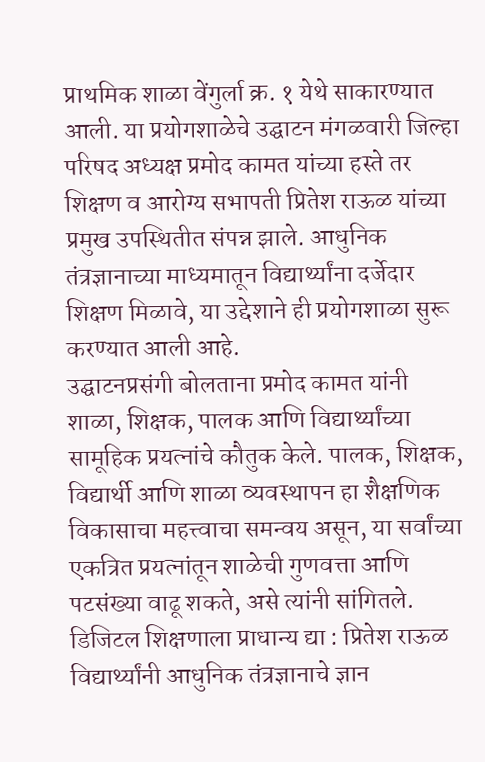प्राथमिक शाळा वेंगुर्ला क्र. १ येथे साकारण्यात आली. या प्रयोगशाळेचे उद्घाटन मंगळवारी जिल्हा परिषद अध्यक्ष प्रमोद कामत यांच्या हस्ते तर शिक्षण व आरोग्य सभापती प्रितेश राऊळ यांच्या प्रमुख उपस्थितीत संपन्न झाले. आधुनिक तंत्रज्ञानाच्या माध्यमातून विद्यार्थ्यांना दर्जेदार शिक्षण मिळावे, या उद्देशाने ही प्रयोगशाळा सुरू करण्यात आली आहे.
उद्घाटनप्रसंगी बोलताना प्रमोद कामत यांनी शाळा, शिक्षक, पालक आणि विद्यार्थ्यांच्या सामूहिक प्रयत्नांचे कौतुक केले. पालक, शिक्षक, विद्यार्थी आणि शाळा व्यवस्थापन हा शैक्षणिक विकासाचा महत्त्वाचा समन्वय असून, या सर्वांच्या एकत्रित प्रयत्नांतून शाळेची गुणवत्ता आणि पटसंख्या वाढू शकते, असे त्यांनी सांगितले.
डिजिटल शिक्षणाला प्राधान्य द्या : प्रितेश राऊळ
विद्यार्थ्यांनी आधुनिक तंत्रज्ञानाचे ज्ञान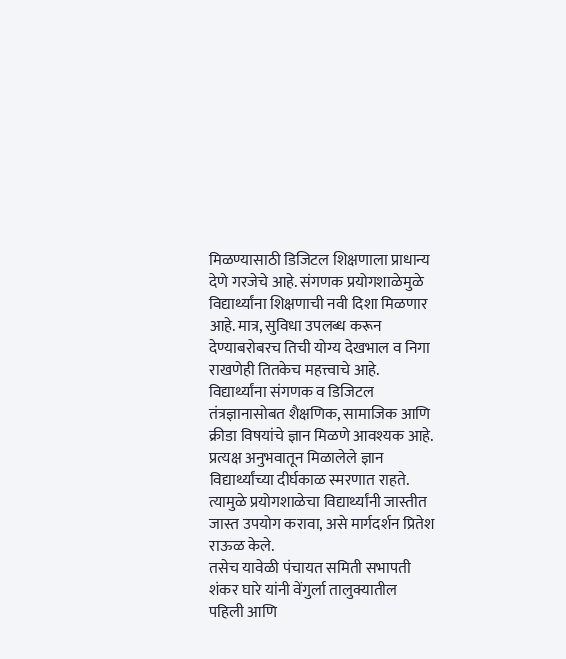मिळण्यासाठी डिजिटल शिक्षणाला प्राधान्य देणे गरजेचे आहे. संगणक प्रयोगशाळेमुळे विद्यार्थ्यांना शिक्षणाची नवी दिशा मिळणार आहे. मात्र, सुविधा उपलब्ध करून देण्याबरोबरच तिची योग्य देखभाल व निगा राखणेही तितकेच महत्त्वाचे आहे. विद्यार्थ्यांना संगणक व डिजिटल तंत्रज्ञानासोबत शैक्षणिक, सामाजिक आणि क्रीडा विषयांचे ज्ञान मिळणे आवश्यक आहे. प्रत्यक्ष अनुभवातून मिळालेले ज्ञान विद्यार्थ्यांच्या दीर्घकाळ स्मरणात राहते. त्यामुळे प्रयोगशाळेचा विद्यार्थ्यांनी जास्तीत जास्त उपयोग करावा, असे मार्गदर्शन प्रितेश राऊळ केले.
तसेच यावेळी पंचायत समिती सभापती शंकर घारे यांनी वेंगुर्ला तालुक्यातील पहिली आणि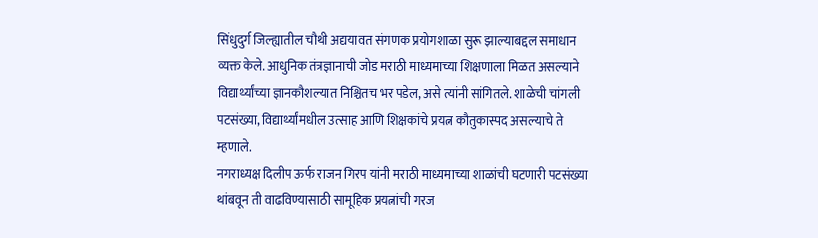सिंधुदुर्ग जिल्ह्यातील चौथी अद्ययावत संगणक प्रयोगशाळा सुरू झाल्याबद्दल समाधान व्यक्त केले. आधुनिक तंत्रज्ञानाची जोड मराठी माध्यमाच्या शिक्षणाला मिळत असल्याने विद्यार्थ्यांच्या ज्ञानकौशल्यात निश्चितच भर पडेल, असे त्यांनी सांगितले. शाळेची चांगली पटसंख्या, विद्यार्थ्यांमधील उत्साह आणि शिक्षकांचे प्रयत्न कौतुकास्पद असल्याचे ते म्हणाले.
नगराध्यक्ष दिलीप ऊर्फ राजन गिरप यांनी मराठी माध्यमाच्या शाळांची घटणारी पटसंख्या थांबवून ती वाढविण्यासाठी सामूहिक प्रयत्नांची गरज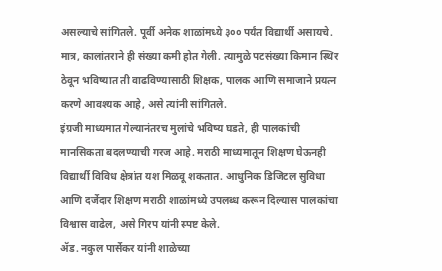असल्याचे सांगितले. पूर्वी अनेक शाळांमध्ये ३०० पर्यंत विद्यार्थी असायचे. मात्र, कालांतराने ही संख्या कमी होत गेली. त्यामुळे पटसंख्या किमान स्थिर ठेवून भविष्यात ती वाढविण्यासाठी शिक्षक, पालक आणि समाजाने प्रयत्न करणे आवश्यक आहे, असे त्यांनी सांगितले.
इंग्रजी माध्यमात गेल्यानंतरच मुलांचे भविष्य घडते, ही पालकांची मानसिकता बदलण्याची गरज आहे. मराठी माध्यमातून शिक्षण घेऊनही विद्यार्थी विविध क्षेत्रांत यश मिळवू शकतात. आधुनिक डिजिटल सुविधा आणि दर्जेदार शिक्षण मराठी शाळांमध्ये उपलब्ध करून दिल्यास पालकांचा विश्वास वाढेल, असे गिरप यांनी स्पष्ट केले.
ॲड. नकुल पार्सेकर यांनी शाळेच्या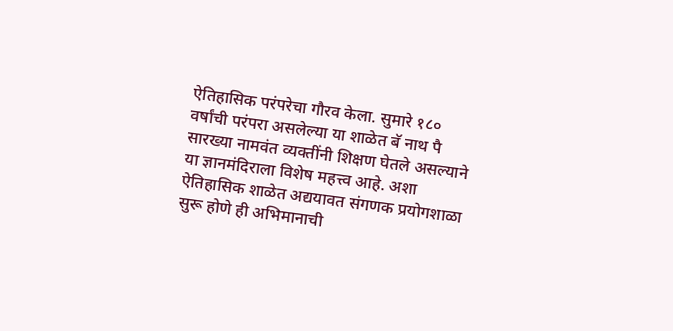ऐतिहासिक परंपरेचा गौरव केला. सुमारे १८० वर्षांची परंपरा असलेल्या या शाळेत बॅ नाथ पै सारख्या नामवंत व्यक्तींनी शिक्षण घेतले असल्याने या ज्ञानमंदिराला विशेष महत्त्व आहे. अशा ऐतिहासिक शाळेत अद्ययावत संगणक प्रयोगशाळा सुरू होणे ही अभिमानाची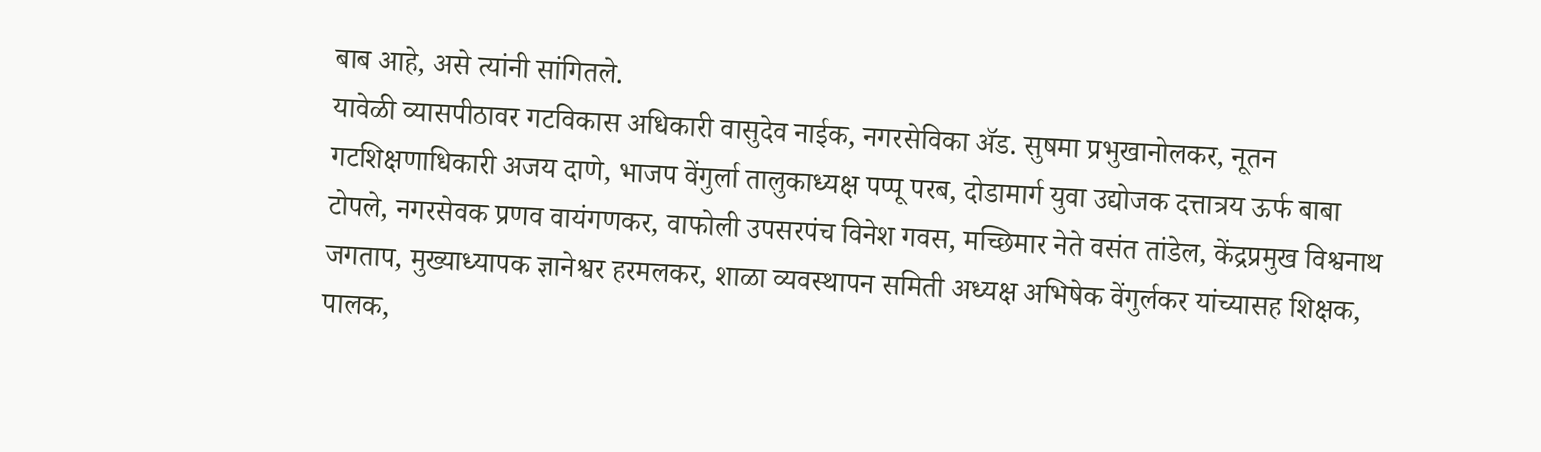बाब आहे, असे त्यांनी सांगितले.
यावेळी व्यासपीठावर गटविकास अधिकारी वासुदेव नाईक, नगरसेविका ॲड. सुषमा प्रभुखानोलकर, नूतन गटशिक्षणाधिकारी अजय दाणे, भाजप वेंगुर्ला तालुकाध्यक्ष पप्पू परब, दोडामार्ग युवा उद्योजक दत्तात्रय ऊर्फ बाबा टोपले, नगरसेवक प्रणव वायंगणकर, वाफोली उपसरपंच विनेश गवस, मच्छिमार नेते वसंत तांडेल, केंद्रप्रमुख विश्वनाथ जगताप, मुख्याध्यापक ज्ञानेश्वर हरमलकर, शाळा व्यवस्थापन समिती अध्यक्ष अभिषेक वेंगुर्लकर यांच्यासह शिक्षक, पालक,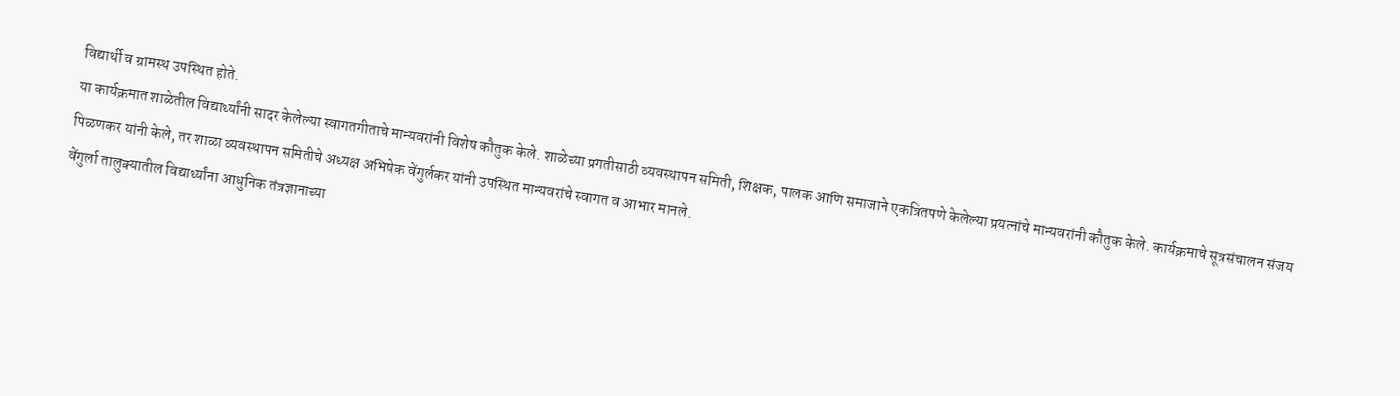विद्यार्थी व ग्रामस्थ उपस्थित होते.
या कार्यक्रमात शाळेतील विद्यार्थ्यांनी सादर केलेल्या स्वागतगीताचे मान्यवरांनी विशेष कौतुक केले. शाळेच्या प्रगतीसाठी व्यवस्थापन समिती, शिक्षक, पालक आणि समाजाने एकत्रितपणे केलेल्या प्रयत्नांचे मान्यवरांनी कौतुक केले. कार्यक्रमाचे सूत्रसंचालन संजय पिळणकर यांनी केले, तर शाळा व्यवस्थापन समितीचे अध्यक्ष अभिषेक वेंगुर्लकर यांनी उपस्थित मान्यवरांचे स्वागत व आभार मानले.
वेंगुर्ला तालुक्यातील विद्यार्थ्यांना आधुनिक तंत्रज्ञानाच्या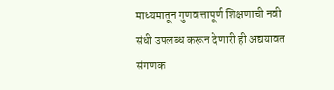माध्यमातून गुणवत्तापूर्ण शिक्षणाची नवी संधी उपलब्ध करून देणारी ही अद्ययावत संगणक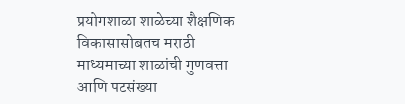प्रयोगशाळा शाळेच्या शैक्षणिक विकासासोबतच मराठी माध्यमाच्या शाळांची गुणवत्ता आणि पटसंख्या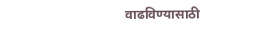वाढविण्यासाठी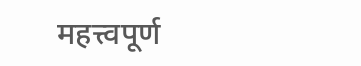महत्त्वपूर्ण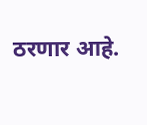ठरणार आहे.